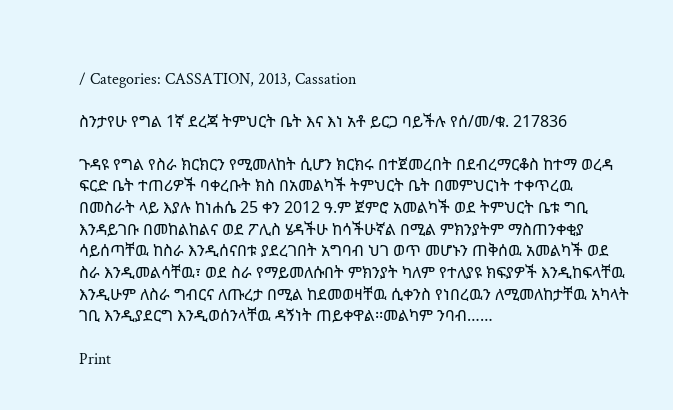/ Categories: CASSATION, 2013, Cassation

ስንታየሁ የግል 1ኛ ደረጃ ትምህርት ቤት እና እነ አቶ ይርጋ ባይችሉ የሰ/መ/ቁ. 217836

ጉዳዩ የግል የስራ ክርክርን የሚመለከት ሲሆን ክርክሩ በተጀመረበት በደብረማርቆስ ከተማ ወረዳ ፍርድ ቤት ተጠሪዎች ባቀረቡት ክስ በአመልካች ትምህርት ቤት በመምህርነት ተቀጥረዉ በመስራት ላይ እያሉ ከነሐሴ 25 ቀን 2012 ዓ.ም ጀምሮ አመልካች ወደ ትምህርት ቤቱ ግቢ እንዳይገቡ በመከልከልና ወደ ፖሊስ ሄዳችሁ ከሳችሁኛል በሚል ምክንያትም ማስጠንቀቂያ ሳይሰጣቸዉ ከስራ እንዲሰናበቱ ያደረገበት አግባብ ህገ ወጥ መሆኑን ጠቅሰዉ አመልካች ወደ ስራ እንዲመልሳቸዉ፣ ወደ ስራ የማይመለሱበት ምክንያት ካለም የተለያዩ ክፍያዎች እንዲከፍላቸዉ እንዲሁም ለስራ ግብርና ለጡረታ በሚል ከደመወዛቸዉ ሲቀንስ የነበረዉን ለሚመለከታቸዉ አካላት ገቢ እንዲያደርግ እንዲወሰንላቸዉ ዳኝነት ጠይቀዋል፡፡መልካም ንባብ……

Print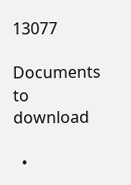13077

Documents to download

  •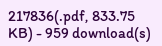217836(.pdf, 833.75 KB) - 959 download(s)